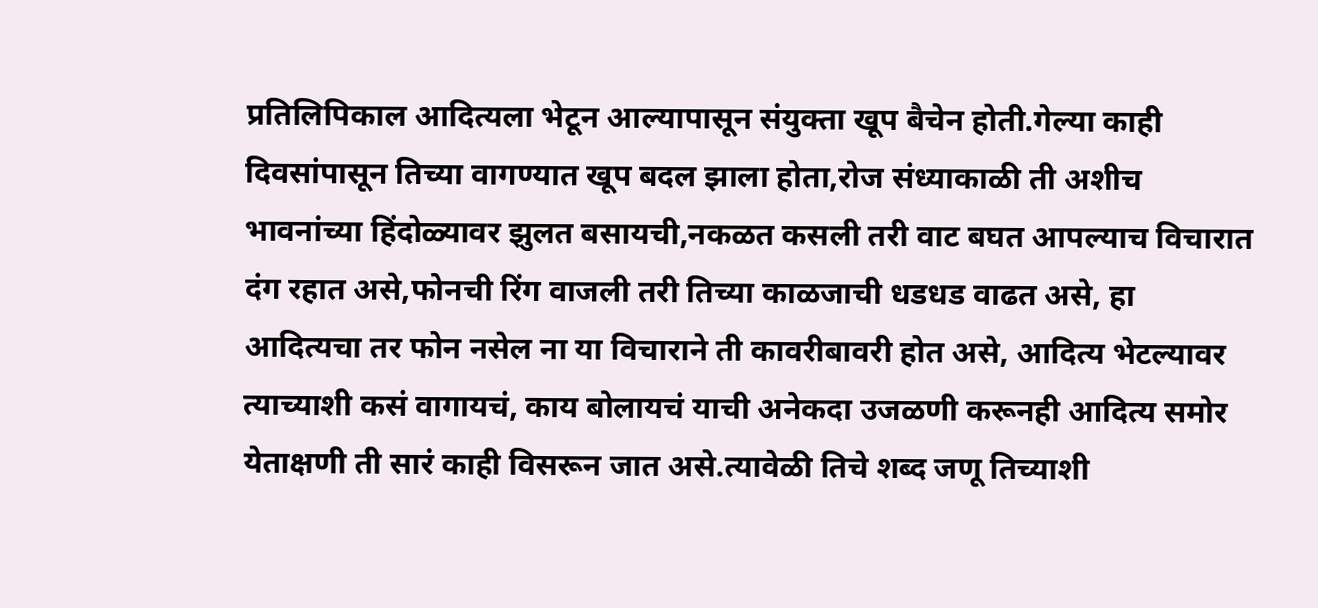प्रतिलिपिकाल आदित्यला भेटून आल्यापासून संयुक्ता खूप बैचेन होती.गेल्या काही दिवसांपासून तिच्या वागण्यात खूप बदल झाला होता,रोज संध्याकाळी ती अशीच भावनांच्या हिंदोळ्यावर झुलत बसायची,नकळत कसली तरी वाट बघत आपल्याच विचारात दंग रहात असे,फोनची रिंग वाजली तरी तिच्या काळजाची धडधड वाढत असे, हा आदित्यचा तर फोन नसेल ना या विचाराने ती कावरीबावरी होत असे, आदित्य भेटल्यावर त्याच्याशी कसं वागायचं, काय बोलायचं याची अनेकदा उजळणी करूनही आदित्य समोर येताक्षणी ती सारं काही विसरून जात असे.त्यावेळी तिचे शब्द जणू तिच्याशी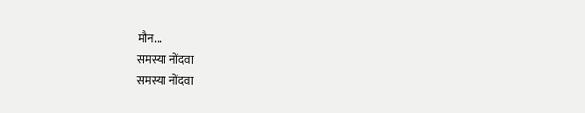मौन...
समस्या नोंदवा
समस्या नोंदवा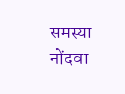समस्या नोंदवा